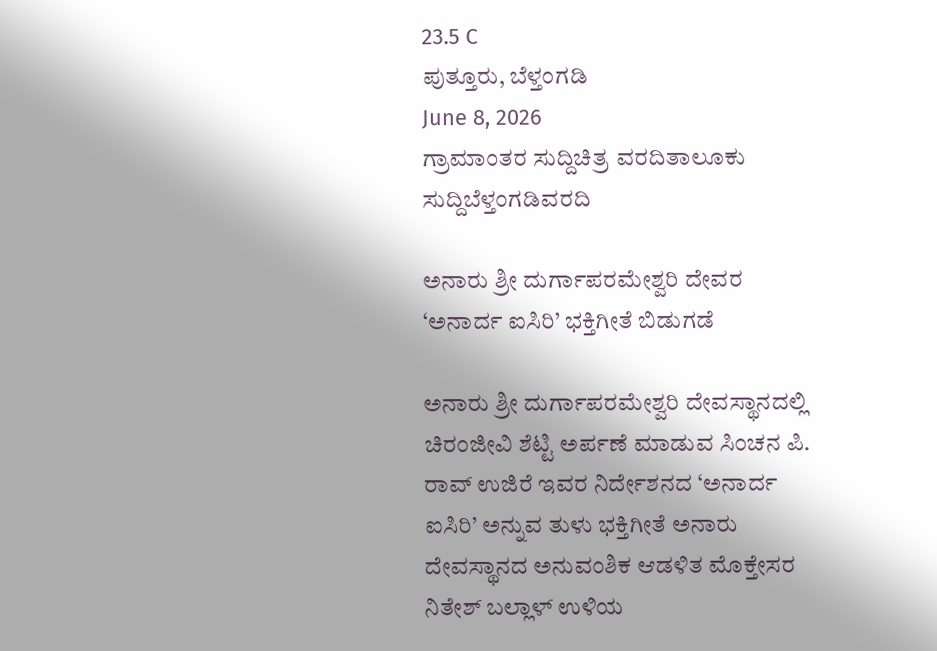23.5 C
ಪುತ್ತೂರು, ಬೆಳ್ತಂಗಡಿ
June 8, 2026
ಗ್ರಾಮಾಂತರ ಸುದ್ದಿಚಿತ್ರ ವರದಿತಾಲೂಕು ಸುದ್ದಿಬೆಳ್ತಂಗಡಿವರದಿ

ಅನಾರು ಶ್ರೀ ದುರ್ಗಾಪರಮೇಶ್ವರಿ ದೇವರ ‘ಅನಾರ್ದ ಐಸಿರಿ’ ಭಕ್ತಿಗೀತೆ ಬಿಡುಗಡೆ

ಅನಾರು ಶ್ರೀ ದುರ್ಗಾಪರಮೇಶ್ವರಿ ದೇವಸ್ಥಾನದಲ್ಲಿ ಚಿರಂಜೀವಿ ಶೆಟ್ಟಿ ಅರ್ಪಣೆ ಮಾಡುವ ಸಿಂಚನ ಪಿ. ರಾವ್ ಉಜಿರೆ ಇವರ ನಿರ್ದೇಶನದ ‘ಅನಾರ್ದ ಐಸಿರಿ’ ಅನ್ನುವ ತುಳು ಭಕ್ತಿಗೀತೆ ಅನಾರು ದೇವಸ್ಥಾನದ ಅನುವಂಶಿಕ ಆಡಳಿತ ಮೊಕ್ತೇಸರ ನಿತೇಶ್ ಬಲ್ಲಾಳ್ ಉಳಿಯ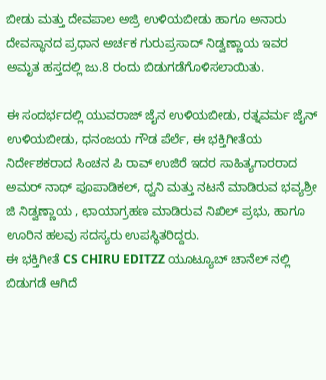ಬೀಡು ಮತ್ತು ದೇವಪಾಲ ಅಜ್ರಿ ಉಳಿಯಬೀಡು ಹಾಗೂ ಅನಾರು ದೇವಸ್ಥಾನದ ಪ್ರಧಾನ ಅರ್ಚಕ ಗುರುಪ್ರಸಾದ್ ನಿಡ್ವಣ್ಣಾಯ ಇವರ ಅಮೃತ ಹಸ್ತದಲ್ಲಿ ಜು.8 ರಂದು ಬಿಡುಗಡೆಗೊಳಿಸಲಾಯಿತು.

ಈ ಸಂದರ್ಭದಲ್ಲಿ ಯುವರಾಜ್ ಜೈನ ಉಳಿಯಬೀಡು, ರತ್ನವರ್ಮ ಜೈನ್ ಉಳಿಯಬೀಡು, ಧನಂಜಯ ಗೌಡ ಪೆರ್ಲೆ, ಈ ಭಕ್ತಿಗೀತೆಯ ನಿರ್ದೇಶಕರಾದ ಸಿಂಚನ ಪಿ ರಾವ್ ಉಜಿರೆ ಇದರ ಸಾಹಿತ್ಯಗಾರರಾದ ಅಮರ್ ನಾಥ್ ಪೂಪಾಡಿಕಲ್, ಧ್ವನಿ ಮತ್ತು ನಟನೆ ಮಾಡಿರುವ ಭವ್ಯಶ್ರೀ ಜಿ ನಿಡ್ವಣ್ಣಾಯ , ಛಾಯಾಗ್ರಹಣ ಮಾಡಿರುವ ನಿಖಿಲ್ ಪ್ರಭು, ಹಾಗೂ ಊರಿನ ಹಲವು ಸದಸ್ಯರು ಉಪಸ್ಥಿತರಿದ್ದರು.
ಈ ಭಕ್ತಿಗೀತೆ CS CHIRU EDITZZ ಯೂಟ್ಯೂಬ್ ಚಾನೆಲ್ ನಲ್ಲಿ ಬಿಡುಗಡೆ ಆಗಿದೆ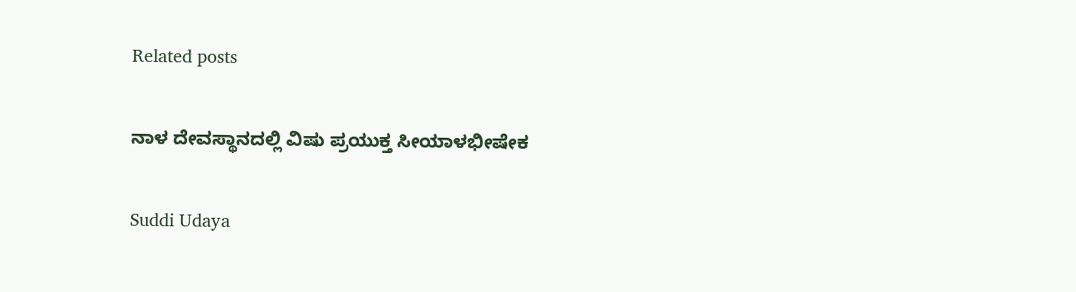Related posts

ನಾಳ ದೇವಸ್ಥಾನದಲ್ಲಿ ವಿಷು ಪ್ರಯುಕ್ತ ಸೀಯಾಳಭೀಷೇಕ

Suddi Udaya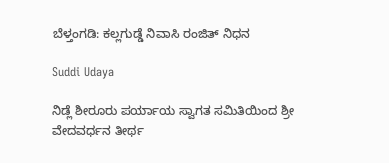ಬೆಳ್ತಂಗಡಿ: ಕಲ್ಲಗುಡ್ಡೆ ನಿವಾಸಿ ರಂಜಿತ್ ನಿಧನ

Suddi Udaya

ನಿಡ್ಲೆ ಶೀರೂರು ಪರ್ಯಾಯ ಸ್ವಾಗತ ಸಮಿತಿಯಿಂದ ಶ್ರೀ ವೇದವರ್ಧನ ತೀರ್ಥ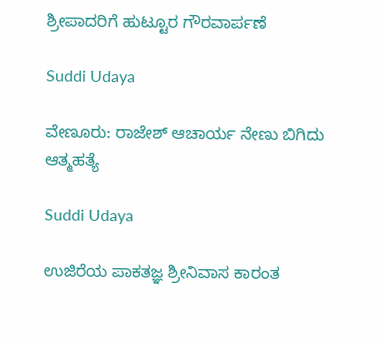ಶ್ರೀಪಾದರಿಗೆ ಹುಟ್ಟೂರ ಗೌರವಾರ್ಪಣೆ

Suddi Udaya

ವೇಣೂರು: ರಾಜೇಶ್ ಆಚಾರ್ಯ ನೇಣು ಬಿಗಿದು ಆತ್ಮಹತ್ಯೆ

Suddi Udaya

ಉಜಿರೆಯ ಪಾಕತಜ್ಞ ಶ್ರೀನಿವಾಸ ಕಾರಂತ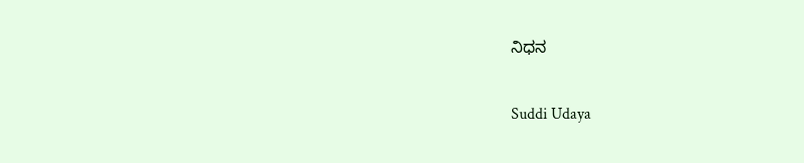ನಿಧನ

Suddi Udaya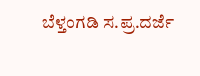ಬೆಳ್ತಂಗಡಿ ಸ.ಪ್ರ.ದರ್ಜೆ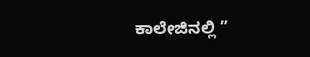ಕಾಲೇಜಿನಲ್ಲಿ ”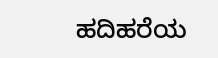ಹದಿಹರೆಯ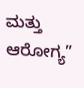ಮತ್ತು ಆರೋಗ್ಯ”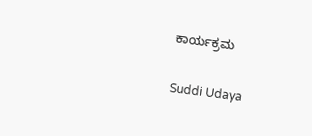ಕಾರ್ಯಕ್ರಮ

Suddi Udaya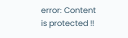error: Content is protected !!